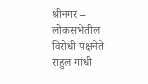श्रीनगर – लोकसभेतील विरोधी पक्षनेते राहुल गांधी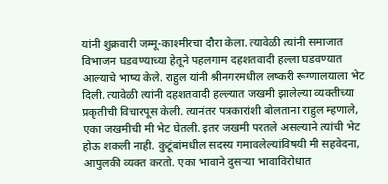यांनी शुक्रवारी जम्मू-काश्मीरचा दौरा केला. त्यावेळी त्यांनी समाजात विभाजन घडवण्याच्या हेतूने पहलगाम दहशतवादी हल्ला घडवण्यात आल्याचे भाष्य केले. राहुल यांनी श्रीनगरमधील लष्करी रूग्णालयाला भेट दिली. त्यावेळी त्यांनी दहशतवादी हल्ल्यात जखमी झालेल्या व्यक्तीच्या प्रकृतीची विचारपूस केली. त्यानंतर पत्रकारांशी बोलताना राहुल म्हणाले, एका जखमीची मी भेट घेतली. इतर जखमी परतले असल्याने त्यांची भेट होऊ शकली नाही. कुटूंबांमधील सदस्य गमावलेल्यांविषयी मी सहवेदना, आपुलकी व्यक्त करतो. एका भावाने दुसऱ्या भावाविरोधात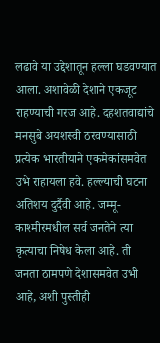लढावे या उद्देशातून हल्ला घडवण्यात आला. अशावेळी देशाने एकजूट राहण्याची गरज आहे. दहशतवाद्यांचे मनसुबे अयशस्वी ठरवण्यासाठी प्रत्येक भारतीयाने एकमेकांसमवेत उभे राहायला हवे. हल्ल्याची घटना अतिशय दुर्दैवी आहे. जम्मू-काश्मीरमधील सर्व जनतेने त्या कृत्याचा निषेध केला आहे. ती जनता ठामपणे देशासमवेत उभी आहे, अशी पुस्तीही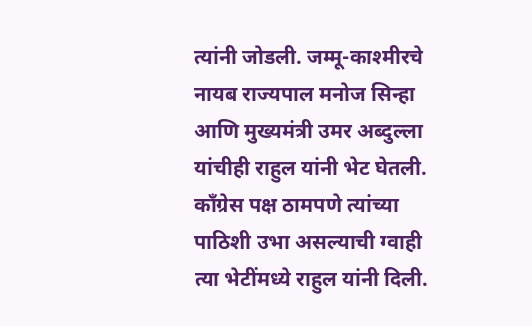त्यांनी जोडली. जम्मू-काश्मीरचे नायब राज्यपाल मनोज सिन्हा आणि मुख्यमंत्री उमर अब्दुल्ला यांचीही राहुल यांनी भेट घेतली. कॉंग्रेस पक्ष ठामपणे त्यांच्या पाठिशी उभा असल्याची ग्वाही त्या भेटींमध्ये राहुल यांनी दिली.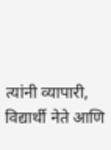त्यांनी व्यापारी, विद्यार्थी नेते आणि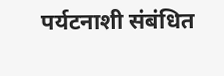पर्यटनाशी संबंधित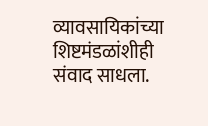व्यावसायिकांच्या शिष्टमंडळांशीही संवाद साधला.